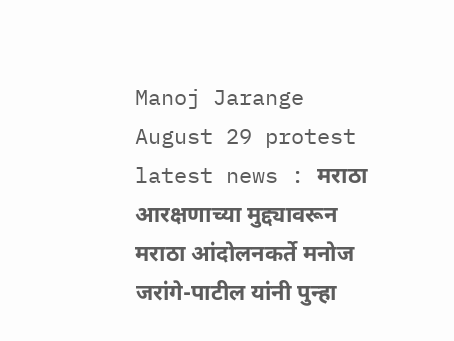Manoj Jarange August 29 protest latest news : मराठा आरक्षणाच्या मुद्द्यावरून मराठा आंदोलनकर्ते मनोज जरांगे-पाटील यांनी पुन्हा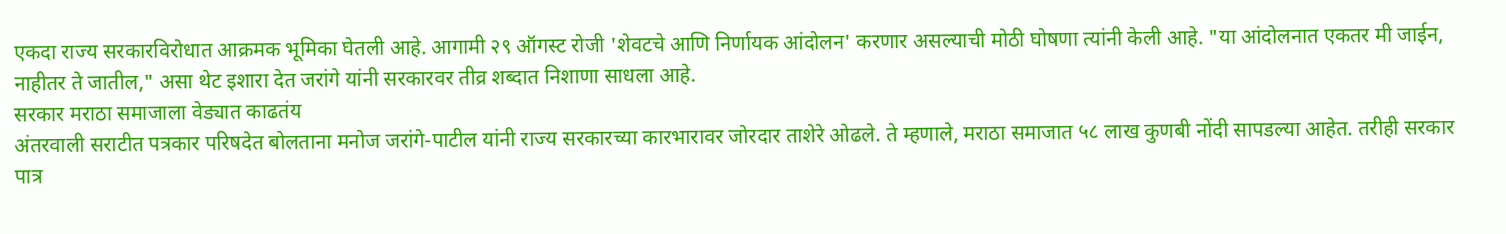एकदा राज्य सरकारविरोधात आक्रमक भूमिका घेतली आहे. आगामी २९ ऑगस्ट रोजी 'शेवटचे आणि निर्णायक आंदोलन' करणार असल्याची मोठी घोषणा त्यांनी केली आहे. "या आंदोलनात एकतर मी जाईन, नाहीतर ते जातील," असा थेट इशारा देत जरांगे यांनी सरकारवर तीव्र शब्दात निशाणा साधला आहे.
सरकार मराठा समाजाला वेड्यात काढतंय
अंतरवाली सराटीत पत्रकार परिषदेत बोलताना मनोज जरांगे-पाटील यांनी राज्य सरकारच्या कारभारावर जोरदार ताशेरे ओढले. ते म्हणाले, मराठा समाजात ५८ लाख कुणबी नोंदी सापडल्या आहेत. तरीही सरकार पात्र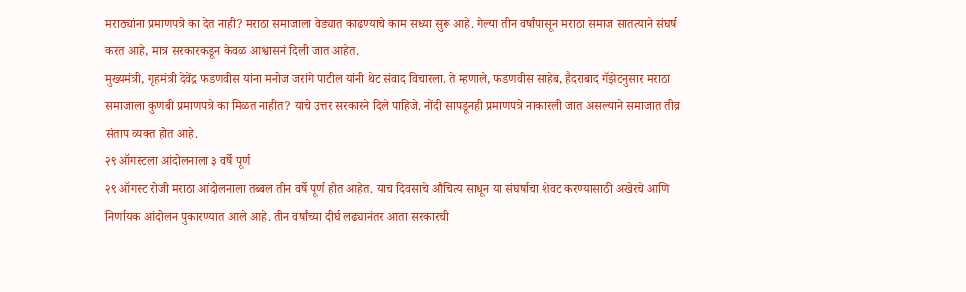मराठ्यांना प्रमाणपत्रे का देत नाही? मराठा समाजाला वेड्यात काढण्याचे काम सध्या सुरू आहे. गेल्या तीन वर्षांपासून मराठा समाज सातत्याने संघर्ष करत आहे, मात्र सरकारकडून केवळ आश्वासनं दिली जात आहेत.
मुख्यमंत्री, गृहमंत्री देवेंद्र फडणवीस यांना मनोज जरांगे पाटील यांनी थेट संवाद विचारला. ते म्हणाले, फडणवीस साहेब, हैदराबाद गॅझेटनुसार मराठा समाजाला कुणबी प्रमाणपत्रे का मिळत नाहीत? याचे उत्तर सरकारने दिले पाहिजे. नोंदी सापडूनही प्रमाणपत्रे नाकारली जात असल्याने समाजात तीव्र संताप व्यक्त होत आहे.
२९ ऑगस्टला आंदोलनाला ३ वर्षे पूर्ण
२९ ऑगस्ट रोजी मराठा आंदोलनाला तब्बल तीन वर्षे पूर्ण होत आहेत. याच दिवसाचे औचित्य साधून या संघर्षाचा शेवट करण्यासाठी अखेरचे आणि निर्णायक आंदोलन पुकारण्यात आले आहे. तीन वर्षांच्या दीर्घ लढ्यानंतर आता सरकारची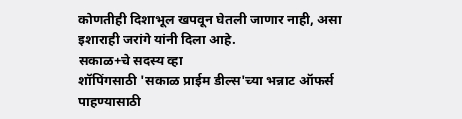कोणतीही दिशाभूल खपवून घेतली जाणार नाही, असा इशाराही जरांगे यांनी दिला आहे.
सकाळ+चे सदस्य व्हा
शॉपिंगसाठी 'सकाळ प्राईम डील्स'च्या भन्नाट ऑफर्स पाहण्यासाठी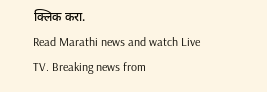क्लिक करा.
Read Marathi news and watch Live TV. Breaking news from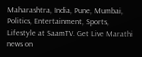Maharashtra, India, Pune, Mumbai, Politics, Entertainment, Sports, Lifestyle at SaamTV. Get Live Marathi news on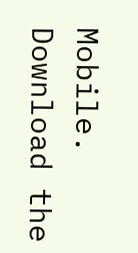Mobile. Download the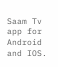Saam Tv app for Android and IOS.